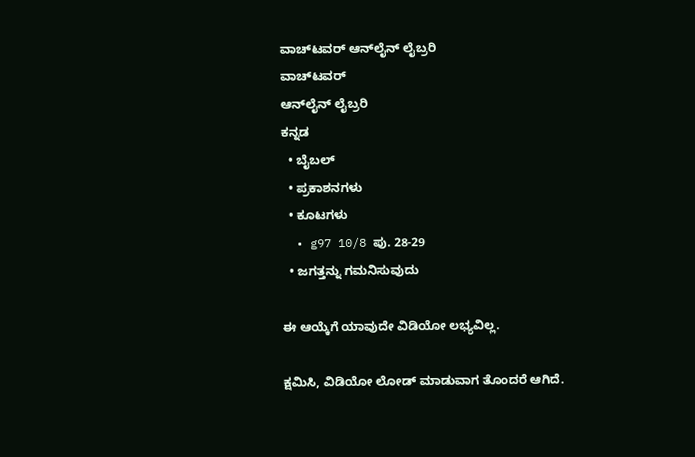ವಾಚ್‌ಟವರ್ ಆನ್‌ಲೈನ್ ಲೈಬ್ರರಿ
ವಾಚ್‌ಟವರ್
ಆನ್‌ಲೈನ್ ಲೈಬ್ರರಿ
ಕನ್ನಡ
  • ಬೈಬಲ್
  • ಪ್ರಕಾಶನಗಳು
  • ಕೂಟಗಳು
  • g97 10/8 ಪು. 28-29
  • ಜಗತ್ತನ್ನು ಗಮನಿಸುವುದು

ಈ ಆಯ್ಕೆಗೆ ಯಾವುದೇ ವಿಡಿಯೋ ಲಭ್ಯವಿಲ್ಲ.

ಕ್ಷಮಿಸಿ, ವಿಡಿಯೋ ಲೋಡ್ ಮಾಡುವಾಗ ತೊಂದರೆ ಆಗಿದೆ.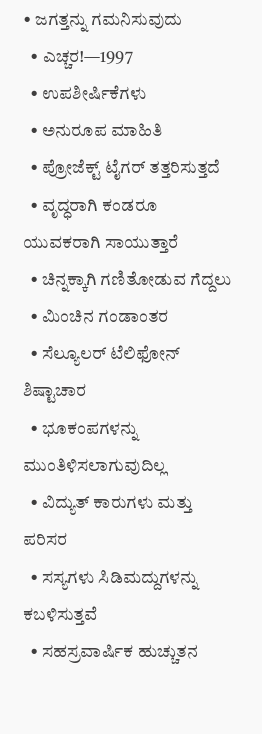• ಜಗತ್ತನ್ನು ಗಮನಿಸುವುದು
  • ಎಚ್ಚರ!—1997
  • ಉಪಶೀರ್ಷಿಕೆಗಳು
  • ಅನುರೂಪ ಮಾಹಿತಿ
  • ಪ್ರೋಜೆಕ್ಟ್‌ ಟೈಗರ್‌ ತತ್ತರಿಸುತ್ತದೆ
  • ವೃದ್ಧರಾಗಿ ಕಂಡರೂ ಯುವಕರಾಗಿ ಸಾಯುತ್ತಾರೆ
  • ಚಿನ್ನಕ್ಕಾಗಿ ಗಣಿತೋಡುವ ಗೆದ್ದಲು
  • ಮಿಂಚಿನ ಗಂಡಾಂತರ
  • ಸೆಲ್ಯೂಲರ್‌ ಟೆಲಿಫೋನ್‌ ಶಿಷ್ಟಾಚಾರ
  • ಭೂಕಂಪಗಳನ್ನು ಮುಂತಿಳಿಸಲಾಗುವುದಿಲ್ಲ
  • ವಿದ್ಯುತ್‌ ಕಾರುಗಳು ಮತ್ತು ಪರಿಸರ
  • ಸಸ್ಯಗಳು ಸಿಡಿಮದ್ದುಗಳನ್ನು ಕಬಳಿಸುತ್ತವೆ
  • ಸಹಸ್ರವಾರ್ಷಿಕ ಹುಚ್ಚುತನ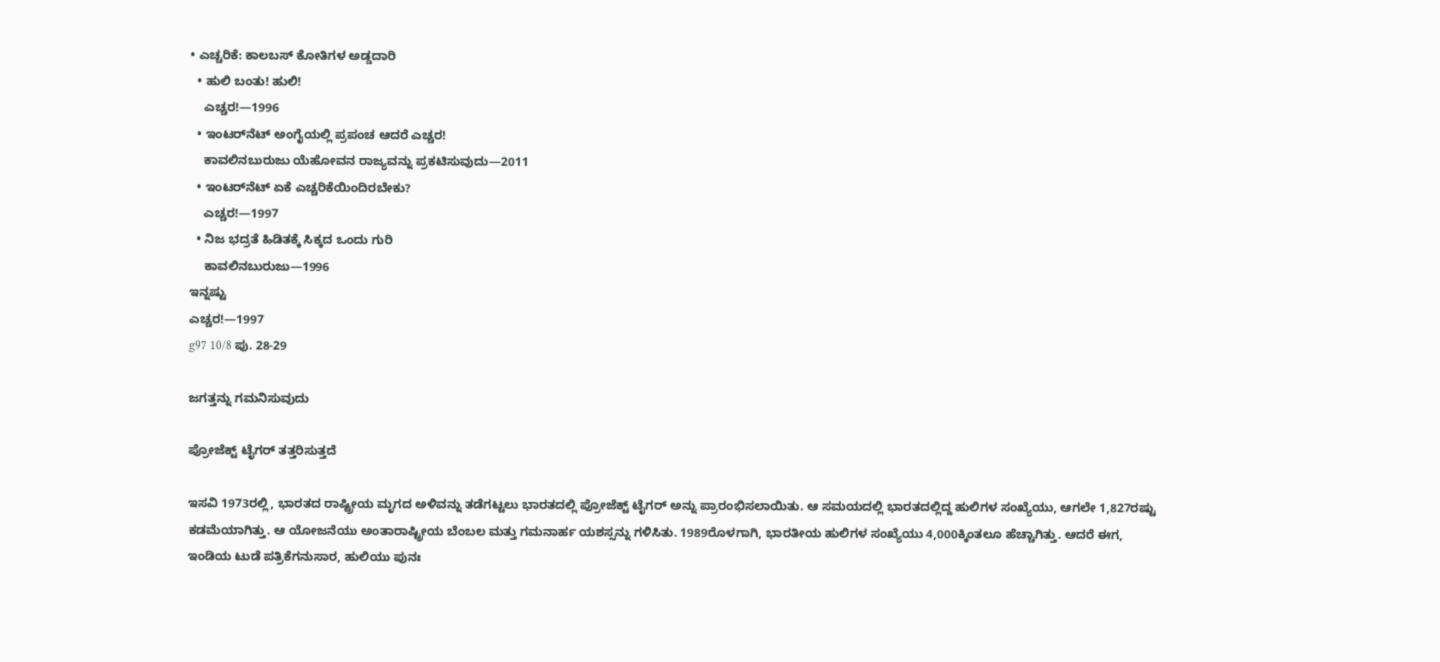• ಎಚ್ಚರಿಕೆ: ಕಾಲಬಸ್‌ ಕೋತಿಗಳ ಅಡ್ಡದಾರಿ
  • ಹುಲಿ ಬಂತು! ಹುಲಿ!
    ಎಚ್ಚರ!—1996
  • ಇಂಟರ್‌ನೆಟ್‌ ಅಂಗೈಯಲ್ಲಿ ಪ್ರಪಂಚ ಆದರೆ ಎಚ್ಚರ!
    ಕಾವಲಿನಬುರುಜು ಯೆಹೋವನ ರಾಜ್ಯವನ್ನು ಪ್ರಕಟಿಸುವುದು—2011
  • ಇಂಟರ್‌ನೆಟ್‌ ಏಕೆ ಎಚ್ಚರಿಕೆಯಿಂದಿರಬೇಕು?
    ಎಚ್ಚರ!—1997
  • ನಿಜ ಭದ್ರತೆ ಹಿಡಿತಕ್ಕೆ ಸಿಕ್ಕದ ಒಂದು ಗುರಿ
    ಕಾವಲಿನಬುರುಜು—1996
ಇನ್ನಷ್ಟು
ಎಚ್ಚರ!—1997
g97 10/8 ಪು. 28-29

ಜಗತ್ತನ್ನು ಗಮನಿಸುವುದು

ಪ್ರೋಜೆಕ್ಟ್‌ ಟೈಗರ್‌ ತತ್ತರಿಸುತ್ತದೆ

ಇಸವಿ 1973ರಲ್ಲಿ, ಭಾರತದ ರಾಷ್ಟ್ರೀಯ ಮೃಗದ ಅಳಿವನ್ನು ತಡೆಗಟ್ಟಲು ಭಾರತದಲ್ಲಿ ಪ್ರೋಜೆಕ್ಟ್‌ ಟೈಗರ್‌ ಅನ್ನು ಪ್ರಾರಂಭಿಸಲಾಯಿತು. ಆ ಸಮಯದಲ್ಲಿ ಭಾರತದಲ್ಲಿದ್ದ ಹುಲಿಗಳ ಸಂಖ್ಯೆಯು, ಆಗಲೇ 1,827ರಷ್ಟು ಕಡಮೆಯಾಗಿತ್ತು. ಆ ಯೋಜನೆಯು ಅಂತಾರಾಷ್ಟ್ರೀಯ ಬೆಂಬಲ ಮತ್ತು ಗಮನಾರ್ಹ ಯಶಸ್ಸನ್ನು ಗಳಿಸಿತು. 1989ರೊಳಗಾಗಿ, ಭಾರತೀಯ ಹುಲಿಗಳ ಸಂಖ್ಯೆಯು 4,000ಕ್ಕಿಂತಲೂ ಹೆಚ್ಚಾಗಿತ್ತು. ಆದರೆ ಈಗ, ಇಂಡಿಯ ಟುಡೆ ಪತ್ರಿಕೆಗನುಸಾರ, ಹುಲಿಯು ಪುನಃ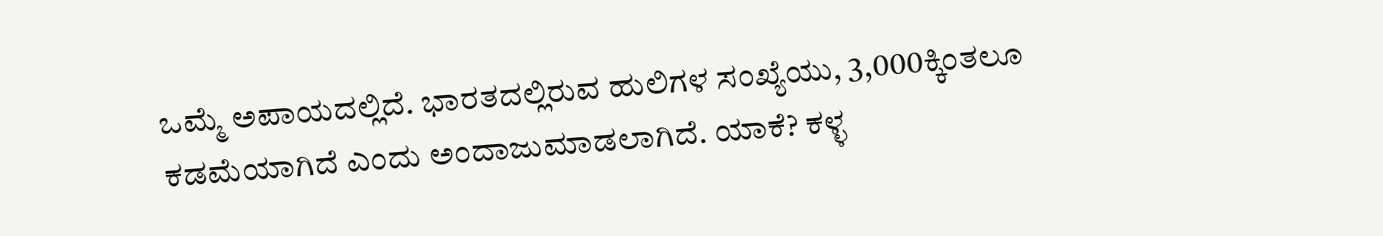ಒಮ್ಮೆ ಅಪಾಯದಲ್ಲಿದೆ. ಭಾರತದಲ್ಲಿರುವ ಹುಲಿಗಳ ಸಂಖ್ಯೆಯು, 3,000ಕ್ಕಿಂತಲೂ ಕಡಮೆಯಾಗಿದೆ ಎಂದು ಅಂದಾಜುಮಾಡಲಾಗಿದೆ. ಯಾಕೆ? ಕಳ್ಳ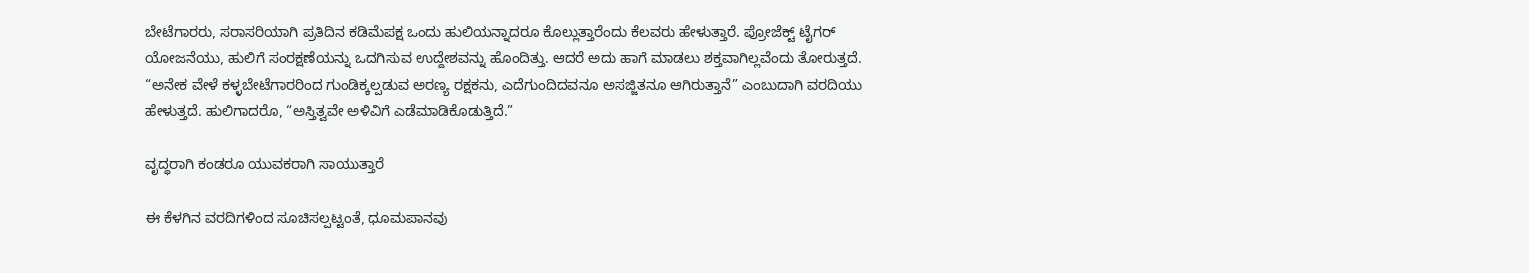ಬೇಟೆಗಾರರು, ಸರಾಸರಿಯಾಗಿ ಪ್ರತಿದಿನ ಕಡಿಮೆಪಕ್ಷ ಒಂದು ಹುಲಿಯನ್ನಾದರೂ ಕೊಲ್ಲುತ್ತಾರೆಂದು ಕೆಲವರು ಹೇಳುತ್ತಾರೆ. ಪ್ರೋಜೆಕ್ಟ್‌ ಟೈಗರ್‌ ಯೋಜನೆಯು, ಹುಲಿಗೆ ಸಂರಕ್ಷಣೆಯನ್ನು ಒದಗಿಸುವ ಉದ್ದೇಶವನ್ನು ಹೊಂದಿತ್ತು. ಆದರೆ ಅದು ಹಾಗೆ ಮಾಡಲು ಶಕ್ತವಾಗಿಲ್ಲವೆಂದು ತೋರುತ್ತದೆ. “ಅನೇಕ ವೇಳೆ ಕಳ್ಳಬೇಟೆಗಾರರಿಂದ ಗುಂಡಿಕ್ಕಲ್ಪಡುವ ಅರಣ್ಯ ರಕ್ಷಕನು, ಎದೆಗುಂದಿದವನೂ ಅಸಜ್ಜಿತನೂ ಆಗಿರುತ್ತಾನೆ” ಎಂಬುದಾಗಿ ವರದಿಯು ಹೇಳುತ್ತದೆ. ಹುಲಿಗಾದರೊ, “ಅಸ್ತಿತ್ವವೇ ಅಳಿವಿಗೆ ಎಡೆಮಾಡಿಕೊಡುತ್ತಿದೆ.”

ವೃದ್ಧರಾಗಿ ಕಂಡರೂ ಯುವಕರಾಗಿ ಸಾಯುತ್ತಾರೆ

ಈ ಕೆಳಗಿನ ವರದಿಗಳಿಂದ ಸೂಚಿಸಲ್ಪಟ್ಟಂತೆ, ಧೂಮಪಾನವು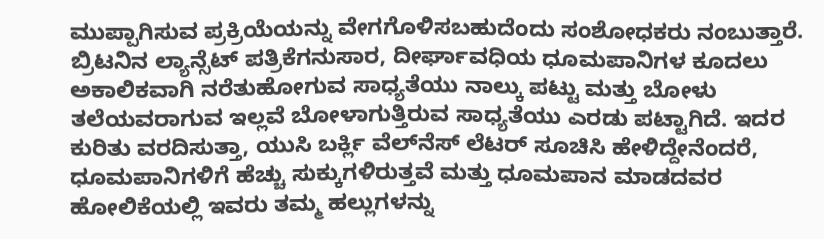ಮುಪ್ಪಾಗಿಸುವ ಪ್ರಕ್ರಿಯೆಯನ್ನು ವೇಗಗೊಳಿಸಬಹುದೆಂದು ಸಂಶೋಧಕರು ನಂಬುತ್ತಾರೆ. ಬ್ರಿಟನಿನ ಲ್ಯಾನ್ಸೆಟ್‌ ಪತ್ರಿಕೆಗನುಸಾರ, ದೀರ್ಘಾವಧಿಯ ಧೂಮಪಾನಿಗಳ ಕೂದಲು ಅಕಾಲಿಕವಾಗಿ ನರೆತುಹೋಗುವ ಸಾಧ್ಯತೆಯು ನಾಲ್ಕು ಪಟ್ಟು ಮತ್ತು ಬೋಳು ತಲೆಯವರಾಗುವ ಇಲ್ಲವೆ ಬೋಳಾಗುತ್ತಿರುವ ಸಾಧ್ಯತೆಯು ಎರಡು ಪಟ್ಟಾಗಿದೆ. ಇದರ ಕುರಿತು ವರದಿಸುತ್ತಾ, ಯುಸಿ ಬರ್ಕ್ಲಿ ವೆಲ್‌ನೆಸ್‌ ಲೆಟರ್‌ ಸೂಚಿಸಿ ಹೇಳಿದ್ದೇನೆಂದರೆ, ಧೂಮಪಾನಿಗಳಿಗೆ ಹೆಚ್ಚು ಸುಕ್ಕುಗಳಿರುತ್ತವೆ ಮತ್ತು ಧೂಮಪಾನ ಮಾಡದವರ ಹೋಲಿಕೆಯಲ್ಲಿ ಇವರು ತಮ್ಮ ಹಲ್ಲುಗಳನ್ನು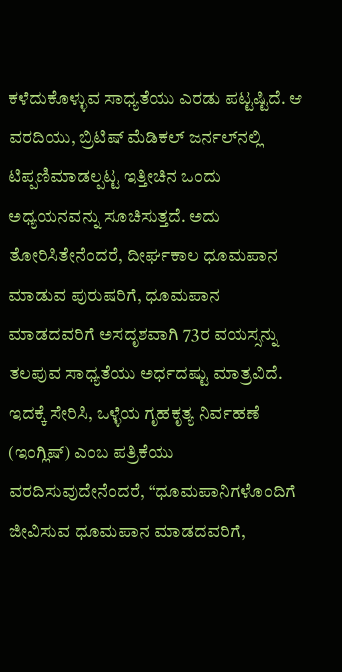ಕಳೆದುಕೊಳ್ಳುವ ಸಾಧ್ಯತೆಯು ಎರಡು ಪಟ್ಟಷ್ಟಿದೆ. ಆ ವರದಿಯು, ಬ್ರಿಟಿಷ್‌ ಮೆಡಿಕಲ್‌ ಜರ್ನಲ್‌ನಲ್ಲಿ ಟಿಪ್ಪಣಿಮಾಡಲ್ಪಟ್ಟ ಇತ್ತೀಚಿನ ಒಂದು ಅಧ್ಯಯನವನ್ನು ಸೂಚಿಸುತ್ತದೆ. ಅದು ತೋರಿಸಿತೇನೆಂದರೆ, ದೀರ್ಘಕಾಲ ಧೂಮಪಾನ ಮಾಡುವ ಪುರುಷರಿಗೆ, ಧೂಮಪಾನ ಮಾಡದವರಿಗೆ ಅಸದೃಶವಾಗಿ 73ರ ವಯಸ್ಸನ್ನು ತಲಪುವ ಸಾಧ್ಯತೆಯು ಅರ್ಧದಷ್ಟು ಮಾತ್ರವಿದೆ. ಇದಕ್ಕೆ ಸೇರಿಸಿ, ಒಳ್ಳೆಯ ಗೃಹಕೃತ್ಯ ನಿರ್ವಹಣೆ (ಇಂಗ್ಲಿಷ್‌) ಎಂಬ ಪತ್ರಿಕೆಯು ವರದಿಸುವುದೇನೆಂದರೆ, “ಧೂಮಪಾನಿಗಳೊಂದಿಗೆ ಜೀವಿಸುವ ಧೂಮಪಾನ ಮಾಡದವರಿಗೆ,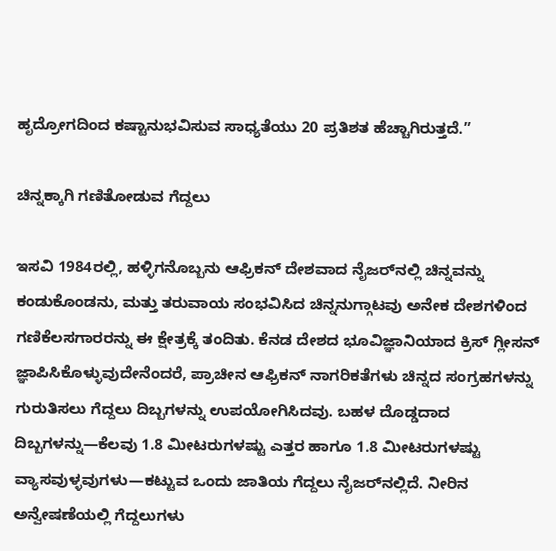ಹೃದ್ರೋಗದಿಂದ ಕಷ್ಟಾನುಭವಿಸುವ ಸಾಧ್ಯತೆಯು 20 ಪ್ರತಿಶತ ಹೆಚ್ಚಾಗಿರುತ್ತದೆ.”

ಚಿನ್ನಕ್ಕಾಗಿ ಗಣಿತೋಡುವ ಗೆದ್ದಲು

ಇಸವಿ 1984ರಲ್ಲಿ, ಹಳ್ಳಿಗನೊಬ್ಬನು ಆಫ್ರಿಕನ್‌ ದೇಶವಾದ ನೈಜರ್‌ನಲ್ಲಿ ಚಿನ್ನವನ್ನು ಕಂಡುಕೊಂಡನು, ಮತ್ತು ತರುವಾಯ ಸಂಭವಿಸಿದ ಚಿನ್ನನುಗ್ಗಾಟವು ಅನೇಕ ದೇಶಗಳಿಂದ ಗಣಿಕೆಲಸಗಾರರನ್ನು ಈ ಕ್ಷೇತ್ರಕ್ಕೆ ತಂದಿತು. ಕೆನಡ ದೇಶದ ಭೂವಿಜ್ಞಾನಿಯಾದ ಕ್ರಿಸ್‌ ಗ್ಲೀಸನ್‌ ಜ್ಞಾಪಿಸಿಕೊಳ್ಳುವುದೇನೆಂದರೆ, ಪ್ರಾಚೀನ ಆಫ್ರಿಕನ್‌ ನಾಗರಿಕತೆಗಳು ಚಿನ್ನದ ಸಂಗ್ರಹಗಳನ್ನು ಗುರುತಿಸಲು ಗೆದ್ದಲು ದಿಬ್ಬಗಳನ್ನು ಉಪಯೋಗಿಸಿದವು. ಬಹಳ ದೊಡ್ಡದಾದ ದಿಬ್ಬಗಳನ್ನು—ಕೆಲವು 1.8 ಮೀಟರುಗಳಷ್ಟು ಎತ್ತರ ಹಾಗೂ 1.8 ಮೀಟರುಗಳಷ್ಟು ವ್ಯಾಸವುಳ್ಳವುಗಳು—ಕಟ್ಟುವ ಒಂದು ಜಾತಿಯ ಗೆದ್ದಲು ನೈಜರ್‌ನಲ್ಲಿದೆ. ನೀರಿನ ಅನ್ವೇಷಣೆಯಲ್ಲಿ ಗೆದ್ದಲುಗಳು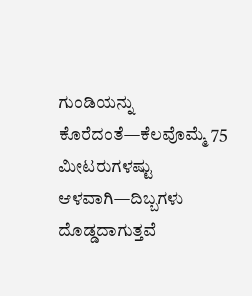ಗುಂಡಿಯನ್ನು ಕೊರೆದಂತೆ—ಕೆಲವೊಮ್ಮೆ 75 ಮೀಟರುಗಳಷ್ಟು ಆಳವಾಗಿ—ದಿಬ್ಬಗಳು ದೊಡ್ಡದಾಗುತ್ತವೆ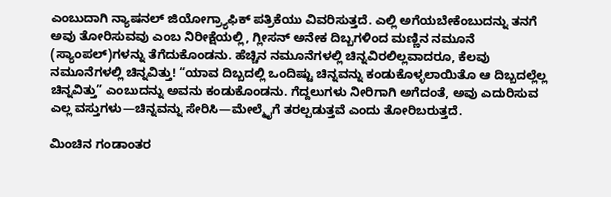ಎಂಬುದಾಗಿ ನ್ಯಾಷನಲ್‌ ಜಿಯೋಗ್ರ್ಯಾಫಿಕ್‌ ಪತ್ರಿಕೆಯು ವಿವರಿಸುತ್ತದೆ. ಎಲ್ಲಿ ಅಗೆಯಬೇಕೆಂಬುದನ್ನು ತನಗೆ ಅವು ತೋರಿಸುವವು ಎಂಬ ನಿರೀಕ್ಷೆಯಲ್ಲಿ, ಗ್ಲೀಸನ್‌ ಅನೇಕ ದಿಬ್ಬಗಳಿಂದ ಮಣ್ಣಿನ ನಮೂನೆ (ಸ್ಯಾಂಪಲ್‌)ಗಳನ್ನು ತೆಗೆದುಕೊಂಡನು. ಹೆಚ್ಚಿನ ನಮೂನೆಗಳಲ್ಲಿ ಚಿನ್ನವಿರಲಿಲ್ಲವಾದರೂ, ಕೆಲವು ನಮೂನೆಗಳಲ್ಲಿ ಚಿನ್ನವಿತ್ತು! “ಯಾವ ದಿಬ್ಬದಲ್ಲಿ ಒಂದಿಷ್ಟು ಚಿನ್ನವನ್ನು ಕಂಡುಕೊಳ್ಳಲಾಯಿತೊ ಆ ದಿಬ್ಬದಲ್ಲೆಲ್ಲ ಚಿನ್ನವಿತ್ತು” ಎಂಬುದನ್ನು ಅವನು ಕಂಡುಕೊಂಡನು. ಗೆದ್ದಲುಗಳು ನೀರಿಗಾಗಿ ಅಗೆದಂತೆ, ಅವು ಎದುರಿಸುವ ಎಲ್ಲ ವಸ್ತುಗಳು—ಚಿನ್ನವನ್ನು ಸೇರಿಸಿ—ಮೇಲ್ಮೈಗೆ ತರಲ್ಪಡುತ್ತವೆ ಎಂದು ತೋರಿಬರುತ್ತದೆ.

ಮಿಂಚಿನ ಗಂಡಾಂತರ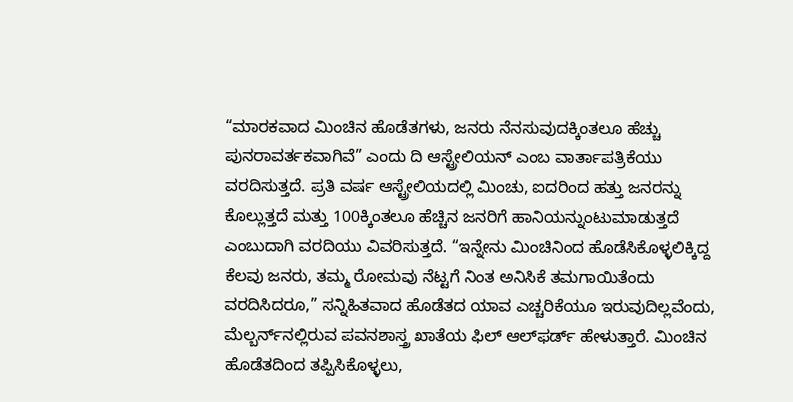“ಮಾರಕವಾದ ಮಿಂಚಿನ ಹೊಡೆತಗಳು, ಜನರು ನೆನಸುವುದಕ್ಕಿಂತಲೂ ಹೆಚ್ಚು ಪುನರಾವರ್ತಕವಾಗಿವೆ” ಎಂದು ದಿ ಆಸ್ಟ್ರೇಲಿಯನ್‌ ಎಂಬ ವಾರ್ತಾಪತ್ರಿಕೆಯು ವರದಿಸುತ್ತದೆ. ಪ್ರತಿ ವರ್ಷ ಆಸ್ಟ್ರೇಲಿಯದಲ್ಲಿ ಮಿಂಚು, ಐದರಿಂದ ಹತ್ತು ಜನರನ್ನು ಕೊಲ್ಲುತ್ತದೆ ಮತ್ತು 100ಕ್ಕಿಂತಲೂ ಹೆಚ್ಚಿನ ಜನರಿಗೆ ಹಾನಿಯನ್ನುಂಟುಮಾಡುತ್ತದೆ ಎಂಬುದಾಗಿ ವರದಿಯು ವಿವರಿಸುತ್ತದೆ. “ಇನ್ನೇನು ಮಿಂಚಿನಿಂದ ಹೊಡೆಸಿಕೊಳ್ಳಲಿಕ್ಕಿದ್ದ ಕೆಲವು ಜನರು, ತಮ್ಮ ರೋಮವು ನೆಟ್ಟಗೆ ನಿಂತ ಅನಿಸಿಕೆ ತಮಗಾಯಿತೆಂದು ವರದಿಸಿದರೂ,” ಸನ್ನಿಹಿತವಾದ ಹೊಡೆತದ ಯಾವ ಎಚ್ಚರಿಕೆಯೂ ಇರುವುದಿಲ್ಲವೆಂದು, ಮೆಲ್ಬರ್ನ್‌ನಲ್ಲಿರುವ ಪವನಶಾಸ್ತ್ರ ಖಾತೆಯ ಫಿಲ್‌ ಆಲ್‌ಫರ್ಡ್‌ ಹೇಳುತ್ತಾರೆ. ಮಿಂಚಿನ ಹೊಡೆತದಿಂದ ತಪ್ಪಿಸಿಕೊಳ್ಳಲು,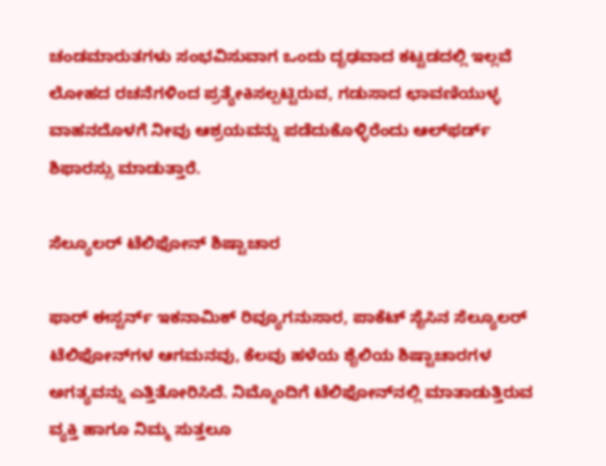ಚಂಡಮಾರುತಗಳು ಸಂಭವಿಸುವಾಗ ಒಂದು ದೃಢವಾದ ಕಟ್ಟಡದಲ್ಲಿ ಇಲ್ಲವೆ ಲೋಹದ ರಚನೆಗಳಿಂದ ಪ್ರತ್ಯೇಕಿಸಲ್ಪಟ್ಟಿರುವ, ಗಡುಸಾದ ಛಾವಣಿಯುಳ್ಳ ವಾಹನದೊಳಗೆ ನೀವು ಆಶ್ರಯವನ್ನು ಪಡೆದುಕೊಳ್ಳಿರೆಂದು ಆಲ್‌ಫರ್ಡ್‌ ಶಿಫಾರಸ್ಸು ಮಾಡುತ್ತಾರೆ.

ಸೆಲ್ಯೂಲರ್‌ ಟೆಲಿಫೋನ್‌ ಶಿಷ್ಟಾಚಾರ

ಫಾರ್‌ ಈಸ್ಟರ್ನ್‌ ಇಕನಾಮಿಕ್‌ ರಿವ್ಯೂಗನುಸಾರ, ಪಾಕೆಟ್‌ ಸೈಸಿನ ಸೆಲ್ಯೂಲರ್‌ ಟೆಲಿಫೋನ್‌ಗಳ ಆಗಮನವು, ಕೆಲವು ಹಳೆಯ ಶೈಲಿಯ ಶಿಷ್ಟಾಚಾರಗಳ ಅಗತ್ಯವನ್ನು ಎತ್ತಿತೋರಿಸಿದೆ. ನಿಮ್ಮೊಂದಿಗೆ ಟೆಲಿಫೋನ್‌ನಲ್ಲಿ ಮಾತಾಡುತ್ತಿರುವ ವ್ಯಕ್ತಿ ಹಾಗೂ ನಿಮ್ಮ ಸುತ್ತಲೂ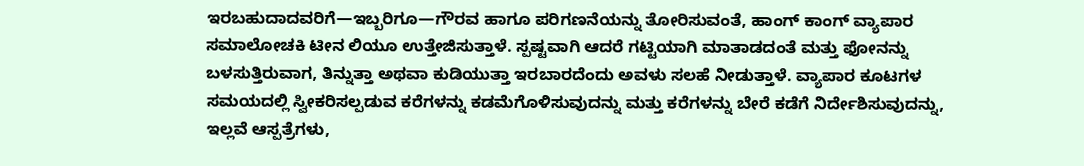ಇರಬಹುದಾದವರಿಗೆ—ಇಬ್ಬರಿಗೂ—ಗೌರವ ಹಾಗೂ ಪರಿಗಣನೆಯನ್ನು ತೋರಿಸುವಂತೆ, ಹಾಂಗ್‌ ಕಾಂಗ್‌ ವ್ಯಾಪಾರ ಸಮಾಲೋಚಕಿ ಟೀನ ಲಿಯೂ ಉತ್ತೇಜಿಸುತ್ತಾಳೆ. ಸ್ಪಷ್ಟವಾಗಿ ಆದರೆ ಗಟ್ಟಿಯಾಗಿ ಮಾತಾಡದಂತೆ ಮತ್ತು ಫೋನನ್ನು ಬಳಸುತ್ತಿರುವಾಗ, ತಿನ್ನುತ್ತಾ ಅಥವಾ ಕುಡಿಯುತ್ತಾ ಇರಬಾರದೆಂದು ಅವಳು ಸಲಹೆ ನೀಡುತ್ತಾಳೆ. ವ್ಯಾಪಾರ ಕೂಟಗಳ ಸಮಯದಲ್ಲಿ ಸ್ವೀಕರಿಸಲ್ಪಡುವ ಕರೆಗಳನ್ನು ಕಡಮೆಗೊಳಿಸುವುದನ್ನು ಮತ್ತು ಕರೆಗಳನ್ನು ಬೇರೆ ಕಡೆಗೆ ನಿರ್ದೇಶಿಸುವುದನ್ನು, ಇಲ್ಲವೆ ಆಸ್ಪತ್ರೆಗಳು,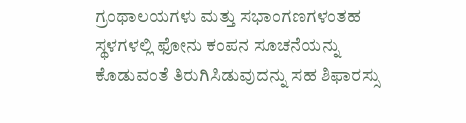ಗ್ರಂಥಾಲಯಗಳು ಮತ್ತು ಸಭಾಂಗಣಗಳಂತಹ ಸ್ಥಳಗಳಲ್ಲಿ ಫೋನು ಕಂಪನ ಸೂಚನೆಯನ್ನು ಕೊಡುವಂತೆ ತಿರುಗಿಸಿಡುವುದನ್ನು ಸಹ ಶಿಫಾರಸ್ಸು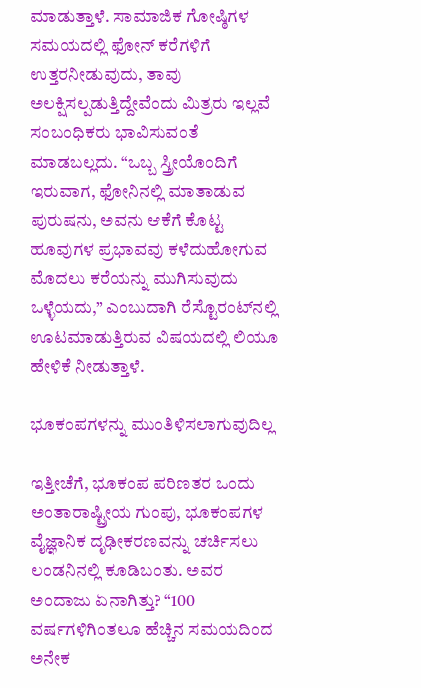ಮಾಡುತ್ತಾಳೆ. ಸಾಮಾಜಿಕ ಗೋಷ್ಠಿಗಳ ಸಮಯದಲ್ಲಿ ಫೋನ್‌ ಕರೆಗಳಿಗೆ ಉತ್ತರನೀಡುವುದು, ತಾವು ಅಲಕ್ಷಿಸಲ್ಪಡುತ್ತಿದ್ದೇವೆಂದು ಮಿತ್ರರು ಇಲ್ಲವೆ ಸಂಬಂಧಿಕರು ಭಾವಿಸುವಂತೆ ಮಾಡಬಲ್ಲದು. “ಒಬ್ಬ ಸ್ತ್ರೀಯೊಂದಿಗೆ ಇರುವಾಗ, ಫೋನಿನಲ್ಲಿ ಮಾತಾಡುವ ಪುರುಷನು, ಅವನು ಆಕೆಗೆ ಕೊಟ್ಟ ಹೂವುಗಳ ಪ್ರಭಾವವು ಕಳೆದುಹೋಗುವ ಮೊದಲು ಕರೆಯನ್ನು ಮುಗಿಸುವುದು ಒಳ್ಳೆಯದು,” ಎಂಬುದಾಗಿ ರೆಸ್ಟೊರಂಟ್‌ನಲ್ಲಿ ಊಟಮಾಡುತ್ತಿರುವ ವಿಷಯದಲ್ಲಿ ಲಿಯೂ ಹೇಳಿಕೆ ನೀಡುತ್ತಾಳೆ.

ಭೂಕಂಪಗಳನ್ನು ಮುಂತಿಳಿಸಲಾಗುವುದಿಲ್ಲ

ಇತ್ತೀಚೆಗೆ, ಭೂಕಂಪ ಪರಿಣತರ ಒಂದು ಅಂತಾರಾಷ್ಟ್ರೀಯ ಗುಂಪು, ಭೂಕಂಪಗಳ ವೈಜ್ಞಾನಿಕ ದೃಢೀಕರಣವನ್ನು ಚರ್ಚಿಸಲು ಲಂಡನಿನಲ್ಲಿ ಕೂಡಿಬಂತು. ಅವರ ಅಂದಾಜು ಏನಾಗಿತ್ತು? “100 ವರ್ಷಗಳಿಗಿಂತಲೂ ಹೆಚ್ಚಿನ ಸಮಯದಿಂದ ಅನೇಕ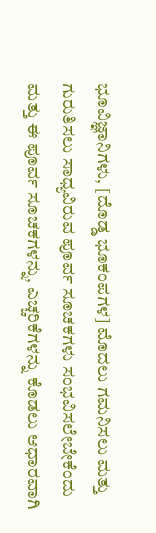ಭೂವಿಜ್ಞಾನಿಗಳು, [ದೊಡ್ಡ ಭೂಕಂಪಗಳ] ಮೊದಲು ಗಮನಿಸಲು ಮತ್ತು ಗುರುತಿಸಲು ಸಾಧ್ಯವಿರುವ ಪೂರ್ವ ಸೂಚಕಗಳು ಸಂಭವಿಸಲೇಬೇಕೆಂದು ಮತ್ತು ಈ ಪೂರ್ವ ಸೂಚಕಗಳನ್ನು, ಎಚ್ಚರಿಕೆಗಳನ್ನು ಕೊಡಲು ಆಧಾರವಾಗಿ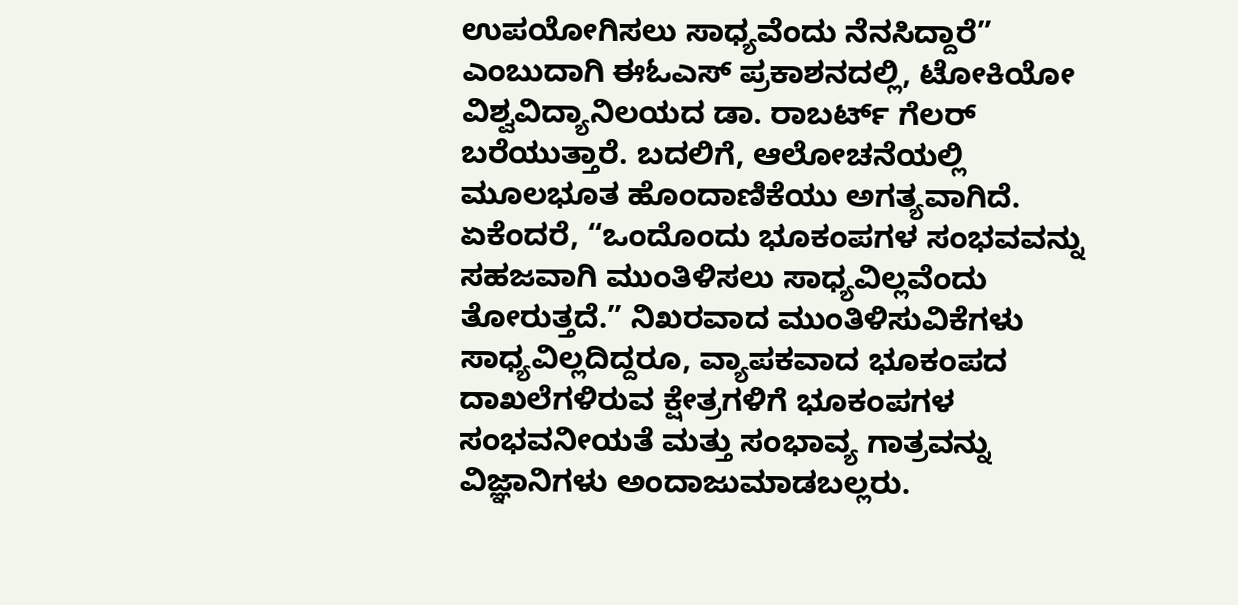ಉಪಯೋಗಿಸಲು ಸಾಧ್ಯವೆಂದು ನೆನಸಿದ್ದಾರೆ” ಎಂಬುದಾಗಿ ಈಓಎಸ್‌ ಪ್ರಕಾಶನದಲ್ಲಿ, ಟೋಕಿಯೋ ವಿಶ್ವವಿದ್ಯಾನಿಲಯದ ಡಾ. ರಾಬರ್ಟ್‌ ಗೆಲರ್‌ ಬರೆಯುತ್ತಾರೆ. ಬದಲಿಗೆ, ಆಲೋಚನೆಯಲ್ಲಿ ಮೂಲಭೂತ ಹೊಂದಾಣಿಕೆಯು ಅಗತ್ಯವಾಗಿದೆ. ಏಕೆಂದರೆ, “ಒಂದೊಂದು ಭೂಕಂಪಗಳ ಸಂಭವವನ್ನು ಸಹಜವಾಗಿ ಮುಂತಿಳಿಸಲು ಸಾಧ್ಯವಿಲ್ಲವೆಂದು ತೋರುತ್ತದೆ.” ನಿಖರವಾದ ಮುಂತಿಳಿಸುವಿಕೆಗಳು ಸಾಧ್ಯವಿಲ್ಲದಿದ್ದರೂ, ವ್ಯಾಪಕವಾದ ಭೂಕಂಪದ ದಾಖಲೆಗಳಿರುವ ಕ್ಷೇತ್ರಗಳಿಗೆ ಭೂಕಂಪಗಳ ಸಂಭವನೀಯತೆ ಮತ್ತು ಸಂಭಾವ್ಯ ಗಾತ್ರವನ್ನು ವಿಜ್ಞಾನಿಗಳು ಅಂದಾಜುಮಾಡಬಲ್ಲರು.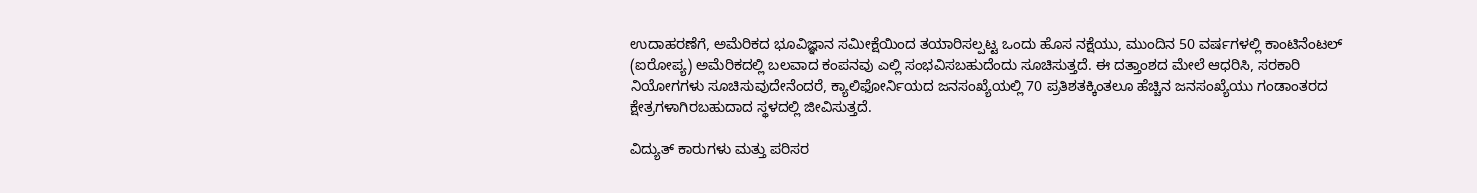ಉದಾಹರಣೆಗೆ, ಅಮೆರಿಕದ ಭೂವಿಜ್ಞಾನ ಸಮೀಕ್ಷೆಯಿಂದ ತಯಾರಿಸಲ್ಪಟ್ಟ ಒಂದು ಹೊಸ ನಕ್ಷೆಯು, ಮುಂದಿನ 50 ವರ್ಷಗಳಲ್ಲಿ ಕಾಂಟಿನೆಂಟಲ್‌ (ಐರೋಪ್ಯ) ಅಮೆರಿಕದಲ್ಲಿ ಬಲವಾದ ಕಂಪನವು ಎಲ್ಲಿ ಸಂಭವಿಸಬಹುದೆಂದು ಸೂಚಿಸುತ್ತದೆ. ಈ ದತ್ತಾಂಶದ ಮೇಲೆ ಆಧರಿಸಿ, ಸರಕಾರಿ ನಿಯೋಗಗಳು ಸೂಚಿಸುವುದೇನೆಂದರೆ, ಕ್ಯಾಲಿಫೋರ್ನಿಯದ ಜನಸಂಖ್ಯೆಯಲ್ಲಿ 70 ಪ್ರತಿಶತಕ್ಕಿಂತಲೂ ಹೆಚ್ಚಿನ ಜನಸಂಖ್ಯೆಯು ಗಂಡಾಂತರದ ಕ್ಷೇತ್ರಗಳಾಗಿರಬಹುದಾದ ಸ್ಥಳದಲ್ಲಿ ಜೀವಿಸುತ್ತದೆ.

ವಿದ್ಯುತ್‌ ಕಾರುಗಳು ಮತ್ತು ಪರಿಸರ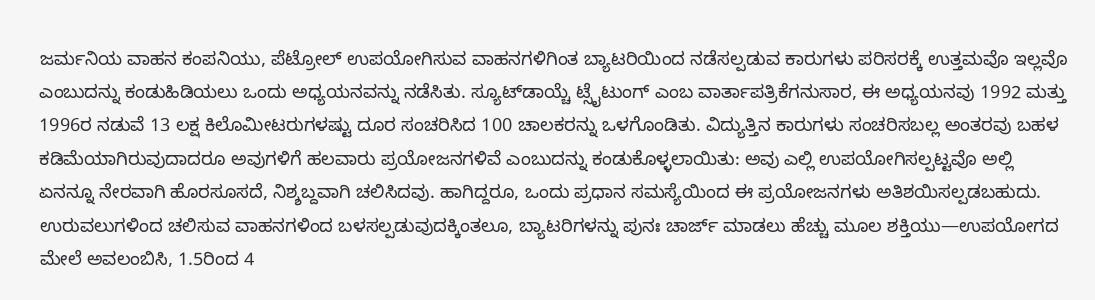ಜರ್ಮನಿಯ ವಾಹನ ಕಂಪನಿಯು, ಪೆಟ್ರೋಲ್‌ ಉಪಯೋಗಿಸುವ ವಾಹನಗಳಿಗಿಂತ ಬ್ಯಾಟರಿಯಿಂದ ನಡೆಸಲ್ಪಡುವ ಕಾರುಗಳು ಪರಿಸರಕ್ಕೆ ಉತ್ತಮವೊ ಇಲ್ಲವೊ ಎಂಬುದನ್ನು ಕಂಡುಹಿಡಿಯಲು ಒಂದು ಅಧ್ಯಯನವನ್ನು ನಡೆಸಿತು. ಸ್ಯೂಟ್‌ಡಾಯ್ಚೆ ಟ್ಸೈಟುಂಗ್‌ ಎಂಬ ವಾರ್ತಾಪತ್ರಿಕೆಗನುಸಾರ, ಈ ಅಧ್ಯಯನವು 1992 ಮತ್ತು 1996ರ ನಡುವೆ 13 ಲಕ್ಷ ಕಿಲೊಮೀಟರುಗಳಷ್ಟು ದೂರ ಸಂಚರಿಸಿದ 100 ಚಾಲಕರನ್ನು ಒಳಗೊಂಡಿತು. ವಿದ್ಯುತ್ತಿನ ಕಾರುಗಳು ಸಂಚರಿಸಬಲ್ಲ ಅಂತರವು ಬಹಳ ಕಡಿಮೆಯಾಗಿರುವುದಾದರೂ ಅವುಗಳಿಗೆ ಹಲವಾರು ಪ್ರಯೋಜನಗಳಿವೆ ಎಂಬುದನ್ನು ಕಂಡುಕೊಳ್ಳಲಾಯಿತು: ಅವು ಎಲ್ಲಿ ಉಪಯೋಗಿಸಲ್ಪಟ್ಟವೊ ಅಲ್ಲಿ ಏನನ್ನೂ ನೇರವಾಗಿ ಹೊರಸೂಸದೆ, ನಿಶ್ಶಬ್ದವಾಗಿ ಚಲಿಸಿದವು. ಹಾಗಿದ್ದರೂ, ಒಂದು ಪ್ರಧಾನ ಸಮಸ್ಯೆಯಿಂದ ಈ ಪ್ರಯೋಜನಗಳು ಅತಿಶಯಿಸಲ್ಪಡಬಹುದು. ಉರುವಲುಗಳಿಂದ ಚಲಿಸುವ ವಾಹನಗಳಿಂದ ಬಳಸಲ್ಪಡುವುದಕ್ಕಿಂತಲೂ, ಬ್ಯಾಟರಿಗಳನ್ನು ಪುನಃ ಚಾರ್ಜ್‌ ಮಾಡಲು ಹೆಚ್ಚು ಮೂಲ ಶಕ್ತಿಯು—ಉಪಯೋಗದ ಮೇಲೆ ಅವಲಂಬಿಸಿ, 1.5ರಿಂದ 4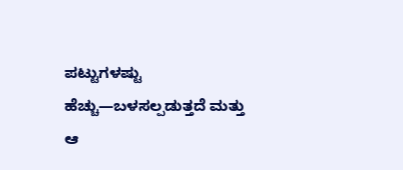ಪಟ್ಟುಗಳಷ್ಟು ಹೆಚ್ಚು—ಬಳಸಲ್ಪಡುತ್ತದೆ ಮತ್ತು ಆ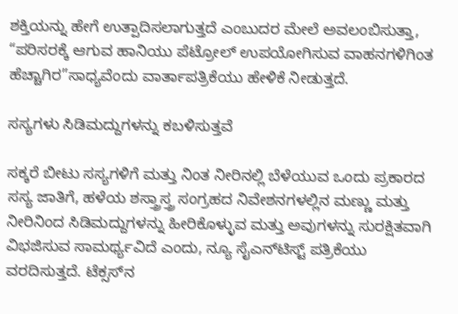ಶಕ್ತಿಯನ್ನು ಹೇಗೆ ಉತ್ಪಾದಿಸಲಾಗುತ್ತದೆ ಎಂಬುದರ ಮೇಲೆ ಅವಲಂಬಿಸುತ್ತಾ, “ಪರಿಸರಕ್ಕೆ ಆಗುವ ಹಾನಿಯು ಪೆಟ್ರೋಲ್‌ ಉಪಯೋಗಿಸುವ ವಾಹನಗಳಿಗಿಂತ ಹೆಚ್ಚಾಗಿರ”ಸಾಧ್ಯವೆಂದು ವಾರ್ತಾಪತ್ರಿಕೆಯು ಹೇಳಿಕೆ ನೀಡುತ್ತದೆ.

ಸಸ್ಯಗಳು ಸಿಡಿಮದ್ದುಗಳನ್ನು ಕಬಳಿಸುತ್ತವೆ

ಸಕ್ಕರೆ ಬೀಟು ಸಸ್ಯಗಳಿಗೆ ಮತ್ತು ನಿಂತ ನೀರಿನಲ್ಲಿ ಬೆಳೆಯುವ ಒಂದು ಪ್ರಕಾರದ ಸಸ್ಯ ಜಾತಿಗೆ, ಹಳೆಯ ಶಸ್ತ್ರಾಸ್ತ್ರ ಸಂಗ್ರಹದ ನಿವೇಶನಗಳಲ್ಲಿನ ಮಣ್ಣು ಮತ್ತು ನೀರಿನಿಂದ ಸಿಡಿಮದ್ದುಗಳನ್ನು ಹೀರಿಕೊಳ್ಳುವ ಮತ್ತು ಅವುಗಳನ್ನು ಸುರಕ್ಷಿತವಾಗಿ ವಿಭಜಿಸುವ ಸಾಮರ್ಥ್ಯವಿದೆ ಎಂದು, ನ್ಯೂ ಸೈಎನ್‌ಟಿಸ್ಟ್‌ ಪತ್ರಿಕೆಯು ವರದಿಸುತ್ತದೆ. ಟೆಕ್ಸಸ್‌ನ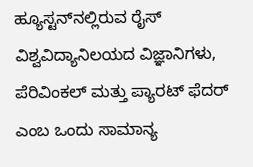ಹ್ಯೂಸ್ಟನ್‌ನಲ್ಲಿರುವ ರೈಸ್‌ ವಿಶ್ವವಿದ್ಯಾನಿಲಯದ ವಿಜ್ಞಾನಿಗಳು, ಪೆರಿವಿಂಕಲ್‌ ಮತ್ತು ಪ್ಯಾರಟ್‌ ಫೆದರ್‌ ಎಂಬ ಒಂದು ಸಾಮಾನ್ಯ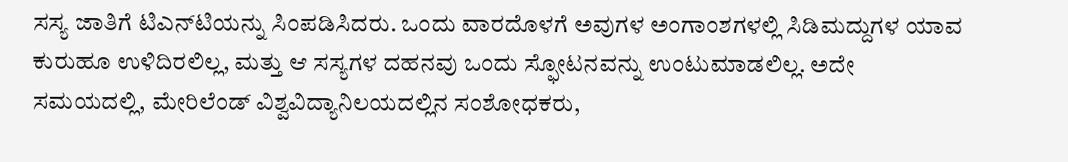ಸಸ್ಯ ಜಾತಿಗೆ ಟಿಎನ್‌ಟಿಯನ್ನು ಸಿಂಪಡಿಸಿದರು. ಒಂದು ವಾರದೊಳಗೆ ಅವುಗಳ ಅಂಗಾಂಶಗಳಲ್ಲಿ ಸಿಡಿಮದ್ದುಗಳ ಯಾವ ಕುರುಹೂ ಉಳಿದಿರಲಿಲ್ಲ, ಮತ್ತು ಆ ಸಸ್ಯಗಳ ದಹನವು ಒಂದು ಸ್ಫೋಟನವನ್ನು ಉಂಟುಮಾಡಲಿಲ್ಲ. ಅದೇ ಸಮಯದಲ್ಲಿ, ಮೇರಿಲೆಂಡ್‌ ವಿಶ್ವವಿದ್ಯಾನಿಲಯದಲ್ಲಿನ ಸಂಶೋಧಕರು,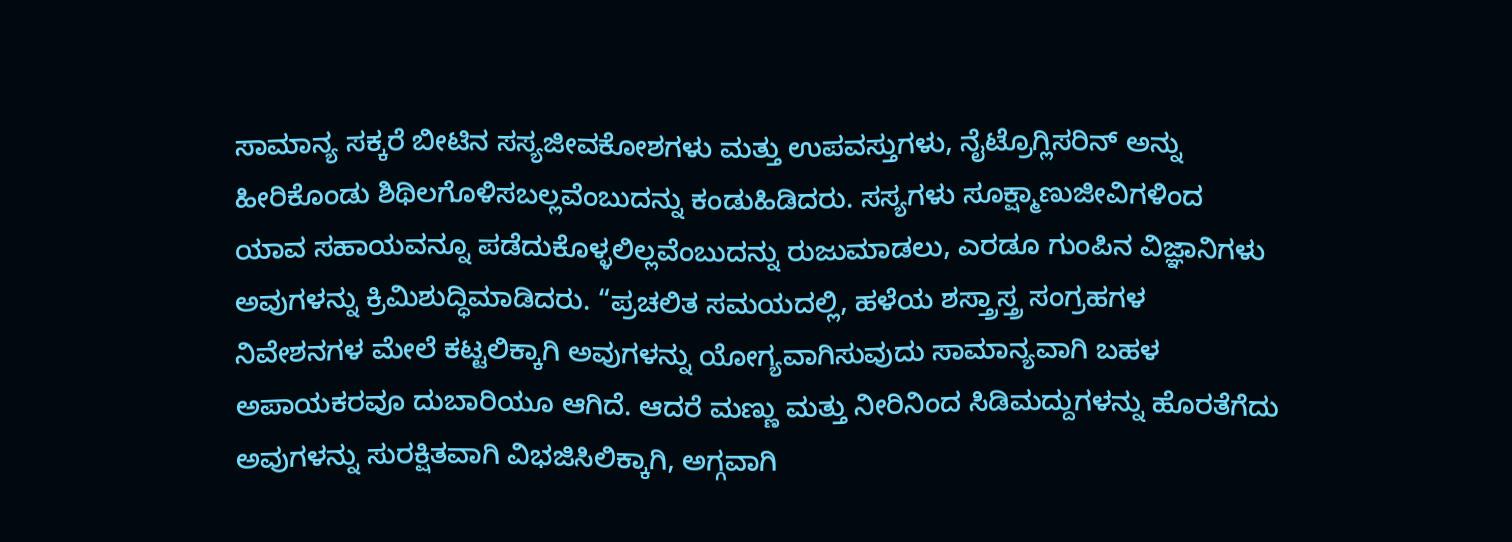ಸಾಮಾನ್ಯ ಸಕ್ಕರೆ ಬೀಟಿನ ಸಸ್ಯಜೀವಕೋಶಗಳು ಮತ್ತು ಉಪವಸ್ತುಗಳು, ನೈಟ್ರೊಗ್ಲಿಸರಿನ್‌ ಅನ್ನು ಹೀರಿಕೊಂಡು ಶಿಥಿಲಗೊಳಿಸಬಲ್ಲವೆಂಬುದನ್ನು ಕಂಡುಹಿಡಿದರು. ಸಸ್ಯಗಳು ಸೂಕ್ಷ್ಮಾಣುಜೀವಿಗಳಿಂದ ಯಾವ ಸಹಾಯವನ್ನೂ ಪಡೆದುಕೊಳ್ಳಲಿಲ್ಲವೆಂಬುದನ್ನು ರುಜುಮಾಡಲು, ಎರಡೂ ಗುಂಪಿನ ವಿಜ್ಞಾನಿಗಳು ಅವುಗಳನ್ನು ಕ್ರಿಮಿಶುದ್ಧಿಮಾಡಿದರು. “ಪ್ರಚಲಿತ ಸಮಯದಲ್ಲಿ, ಹಳೆಯ ಶಸ್ತ್ರಾಸ್ತ್ರ ಸಂಗ್ರಹಗಳ ನಿವೇಶನಗಳ ಮೇಲೆ ಕಟ್ಟಲಿಕ್ಕಾಗಿ ಅವುಗಳನ್ನು ಯೋಗ್ಯವಾಗಿಸುವುದು ಸಾಮಾನ್ಯವಾಗಿ ಬಹಳ ಅಪಾಯಕರವೂ ದುಬಾರಿಯೂ ಆಗಿದೆ. ಆದರೆ ಮಣ್ಣು ಮತ್ತು ನೀರಿನಿಂದ ಸಿಡಿಮದ್ದುಗಳನ್ನು ಹೊರತೆಗೆದು ಅವುಗಳನ್ನು ಸುರಕ್ಷಿತವಾಗಿ ವಿಭಜಿಸಿಲಿಕ್ಕಾಗಿ, ಅಗ್ಗವಾಗಿ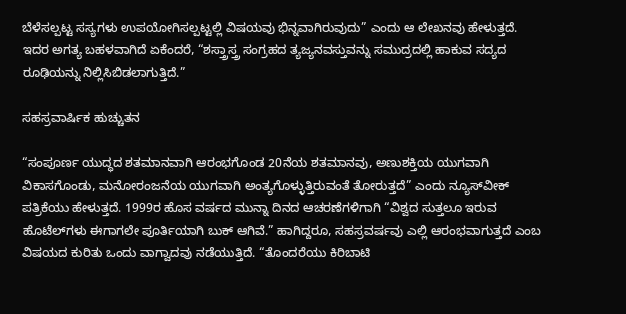ಬೆಳೆಸಲ್ಪಟ್ಟ ಸಸ್ಯಗಳು ಉಪಯೋಗಿಸಲ್ಪಟ್ಟಲ್ಲಿ ವಿಷಯವು ಭಿನ್ನವಾಗಿರುವುದು” ಎಂದು ಆ ಲೇಖನವು ಹೇಳುತ್ತದೆ. ಇದರ ಅಗತ್ಯ ಬಹಳವಾಗಿದೆ ಏಕೆಂದರೆ, “ಶಸ್ತ್ರಾಸ್ತ್ರ ಸಂಗ್ರಹದ ತ್ಯಜ್ಯನವಸ್ತುವನ್ನು ಸಮುದ್ರದಲ್ಲಿ ಹಾಕುವ ಸದ್ಯದ ರೂಢಿಯನ್ನು ನಿಲ್ಲಿಸಿಬಿಡಲಾಗುತ್ತಿದೆ.”

ಸಹಸ್ರವಾರ್ಷಿಕ ಹುಚ್ಚುತನ

“ಸಂಪೂರ್ಣ ಯುದ್ಧದ ಶತಮಾನವಾಗಿ ಆರಂಭಗೊಂಡ 20ನೆಯ ಶತಮಾನವು, ಅಣುಶಕ್ತಿಯ ಯುಗವಾಗಿ ವಿಕಾಸಗೊಂಡು, ಮನೋರಂಜನೆಯ ಯುಗವಾಗಿ ಅಂತ್ಯಗೊಳ್ಳುತ್ತಿರುವಂತೆ ತೋರುತ್ತದೆ” ಎಂದು ನ್ಯೂಸ್‌ವೀಕ್‌ ಪತ್ರಿಕೆಯು ಹೇಳುತ್ತದೆ. 1999ರ ಹೊಸ ವರ್ಷದ ಮುನ್ನಾ ದಿನದ ಆಚರಣೆಗಳಿಗಾಗಿ “ವಿಶ್ವದ ಸುತ್ತಲೂ ಇರುವ ಹೊಟೆಲ್‌ಗಳು ಈಗಾಗಲೇ ಪೂರ್ತಿಯಾಗಿ ಬುಕ್‌ ಆಗಿವೆ.” ಹಾಗಿದ್ದರೂ, ಸಹಸ್ರವರ್ಷವು ಎಲ್ಲಿ ಆರಂಭವಾಗುತ್ತದೆ ಎಂಬ ವಿಷಯದ ಕುರಿತು ಒಂದು ವಾಗ್ವಾದವು ನಡೆಯುತ್ತಿದೆ. “ತೊಂದರೆಯು ಕಿರಿಬಾಟಿ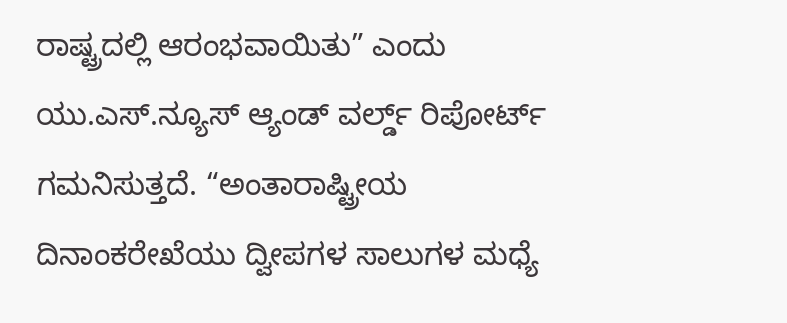ರಾಷ್ಟ್ರದಲ್ಲಿ ಆರಂಭವಾಯಿತು” ಎಂದು ಯು.ಎಸ್‌.ನ್ಯೂಸ್‌ ಆ್ಯಂಡ್‌ ವರ್ಲ್ಡ್‌ ರಿಪೋರ್ಟ್‌ ಗಮನಿಸುತ್ತದೆ. “ಅಂತಾರಾಷ್ಟ್ರೀಯ ದಿನಾಂಕರೇಖೆಯು ದ್ವೀಪಗಳ ಸಾಲುಗಳ ಮಧ್ಯೆ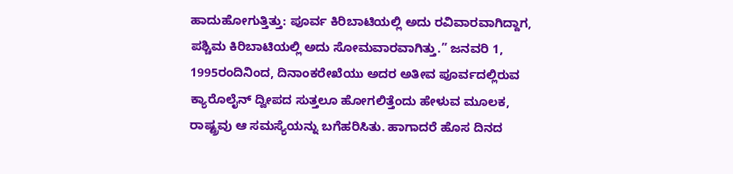ಹಾದುಹೋಗುತ್ತಿತ್ತು: ಪೂರ್ವ ಕಿರಿಬಾಟಿಯಲ್ಲಿ ಅದು ರವಿವಾರವಾಗಿದ್ದಾಗ, ಪಶ್ಚಿಮ ಕಿರಿಬಾಟಿಯಲ್ಲಿ ಅದು ಸೋಮವಾರವಾಗಿತ್ತು.” ಜನವರಿ 1, 1995ರಂದಿನಿಂದ, ದಿನಾಂಕರೇಖೆಯು ಅದರ ಅತೀವ ಪೂರ್ವದಲ್ಲಿರುವ ಕ್ಯಾರೊಲೈನ್‌ ದ್ವೀಪದ ಸುತ್ತಲೂ ಹೋಗಲಿತ್ತೆಂದು ಹೇಳುವ ಮೂಲಕ, ರಾಷ್ಟ್ರವು ಆ ಸಮಸ್ಯೆಯನ್ನು ಬಗೆಹರಿಸಿತು. ಹಾಗಾದರೆ ಹೊಸ ದಿನದ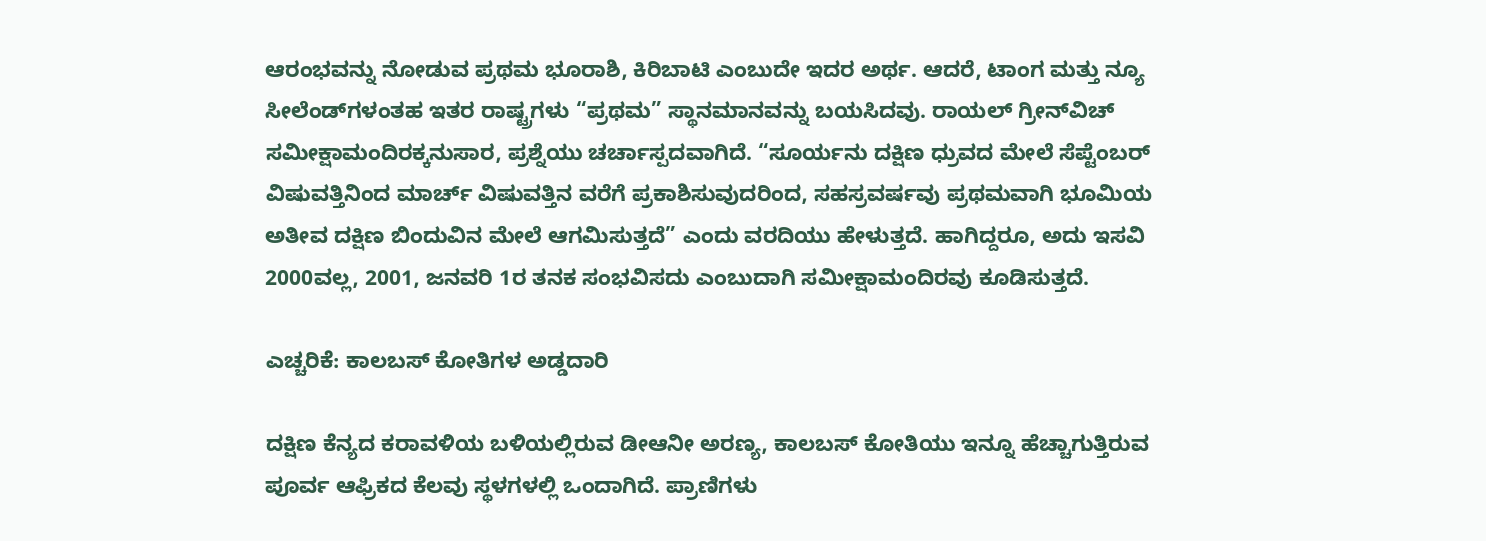ಆರಂಭವನ್ನು ನೋಡುವ ಪ್ರಥಮ ಭೂರಾಶಿ, ಕಿರಿಬಾಟಿ ಎಂಬುದೇ ಇದರ ಅರ್ಥ. ಆದರೆ, ಟಾಂಗ ಮತ್ತು ನ್ಯೂ ಸೀಲೆಂಡ್‌ಗಳಂತಹ ಇತರ ರಾಷ್ಟ್ರಗಳು “ಪ್ರಥಮ” ಸ್ಥಾನಮಾನವನ್ನು ಬಯಸಿದವು. ರಾಯಲ್‌ ಗ್ರೀನ್‌ವಿಚ್‌ ಸಮೀಕ್ಷಾಮಂದಿರಕ್ಕನುಸಾರ, ಪ್ರಶ್ನೆಯು ಚರ್ಚಾಸ್ಪದವಾಗಿದೆ. “ಸೂರ್ಯನು ದಕ್ಷಿಣ ಧ್ರುವದ ಮೇಲೆ ಸೆಪ್ಟೆಂಬರ್‌ ವಿಷುವತ್ತಿನಿಂದ ಮಾರ್ಚ್‌ ವಿಷುವತ್ತಿನ ವರೆಗೆ ಪ್ರಕಾಶಿಸುವುದರಿಂದ, ಸಹಸ್ರವರ್ಷವು ಪ್ರಥಮವಾಗಿ ಭೂಮಿಯ ಅತೀವ ದಕ್ಷಿಣ ಬಿಂದುವಿನ ಮೇಲೆ ಆಗಮಿಸುತ್ತದೆ” ಎಂದು ವರದಿಯು ಹೇಳುತ್ತದೆ. ಹಾಗಿದ್ದರೂ, ಅದು ಇಸವಿ 2000ವಲ್ಲ, 2001, ಜನವರಿ 1ರ ತನಕ ಸಂಭವಿಸದು ಎಂಬುದಾಗಿ ಸಮೀಕ್ಷಾಮಂದಿರವು ಕೂಡಿಸುತ್ತದೆ.

ಎಚ್ಚರಿಕೆ: ಕಾಲಬಸ್‌ ಕೋತಿಗಳ ಅಡ್ಡದಾರಿ

ದಕ್ಷಿಣ ಕೆನ್ಯದ ಕರಾವಳಿಯ ಬಳಿಯಲ್ಲಿರುವ ಡೀಆನೀ ಅರಣ್ಯ, ಕಾಲಬಸ್‌ ಕೋತಿಯು ಇನ್ನೂ ಹೆಚ್ಚಾಗುತ್ತಿರುವ ಪೂರ್ವ ಆಫ್ರಿಕದ ಕೆಲವು ಸ್ಥಳಗಳಲ್ಲಿ ಒಂದಾಗಿದೆ. ಪ್ರಾಣಿಗಳು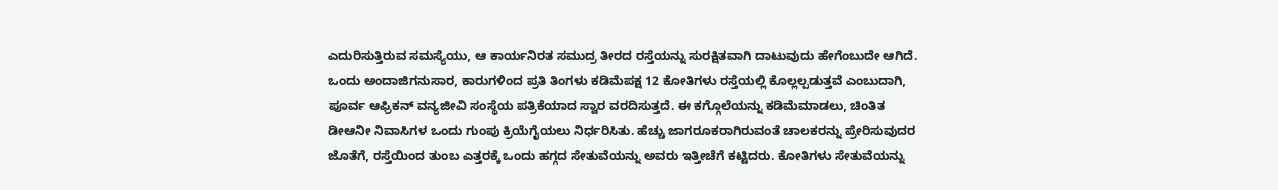ಎದುರಿಸುತ್ತಿರುವ ಸಮಸ್ಯೆಯು, ಆ ಕಾರ್ಯನಿರತ ಸಮುದ್ರ ತೀರದ ರಸ್ತೆಯನ್ನು ಸುರಕ್ಷಿತವಾಗಿ ದಾಟುವುದು ಹೇಗೆಂಬುದೇ ಆಗಿದೆ. ಒಂದು ಅಂದಾಜಿಗನುಸಾರ, ಕಾರುಗಳಿಂದ ಪ್ರತಿ ತಿಂಗಳು ಕಡಿಮೆಪಕ್ಷ 12 ಕೋತಿಗಳು ರಸ್ತೆಯಲ್ಲಿ ಕೊಲ್ಲಲ್ಪಡುತ್ತವೆ ಎಂಬುದಾಗಿ, ಪೂರ್ವ ಆಫ್ರಿಕನ್‌ ವನ್ಯಜೀವಿ ಸಂಸ್ಥೆಯ ಪತ್ರಿಕೆಯಾದ ಸ್ವಾರ ವರದಿಸುತ್ತದೆ. ಈ ಕಗ್ಗೊಲೆಯನ್ನು ಕಡಿಮೆಮಾಡಲು, ಚಿಂತಿತ ಡೀಆನೀ ನಿವಾಸಿಗಳ ಒಂದು ಗುಂಪು ಕ್ರಿಯೆಗೈಯಲು ನಿರ್ಧರಿಸಿತು. ಹೆಚ್ಚು ಜಾಗರೂಕರಾಗಿರುವಂತೆ ಚಾಲಕರನ್ನು ಪ್ರೇರಿಸುವುದರ ಜೊತೆಗೆ, ರಸ್ತೆಯಿಂದ ತುಂಬ ಎತ್ತರಕ್ಕೆ ಒಂದು ಹಗ್ಗದ ಸೇತುವೆಯನ್ನು ಅವರು ಇತ್ತೀಚೆಗೆ ಕಟ್ಟಿದರು. ಕೋತಿಗಳು ಸೇತುವೆಯನ್ನು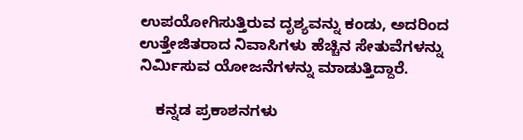ಉಪಯೋಗಿಸುತ್ತಿರುವ ದೃಶ್ಯವನ್ನು ಕಂಡು, ಅದರಿಂದ ಉತ್ತೇಜಿತರಾದ ನಿವಾಸಿಗಳು ಹೆಚ್ಚಿನ ಸೇತುವೆಗಳನ್ನು ನಿರ್ಮಿಸುವ ಯೋಜನೆಗಳನ್ನು ಮಾಡುತ್ತಿದ್ದಾರೆ.

    ಕನ್ನಡ ಪ್ರಕಾಶನಗಳು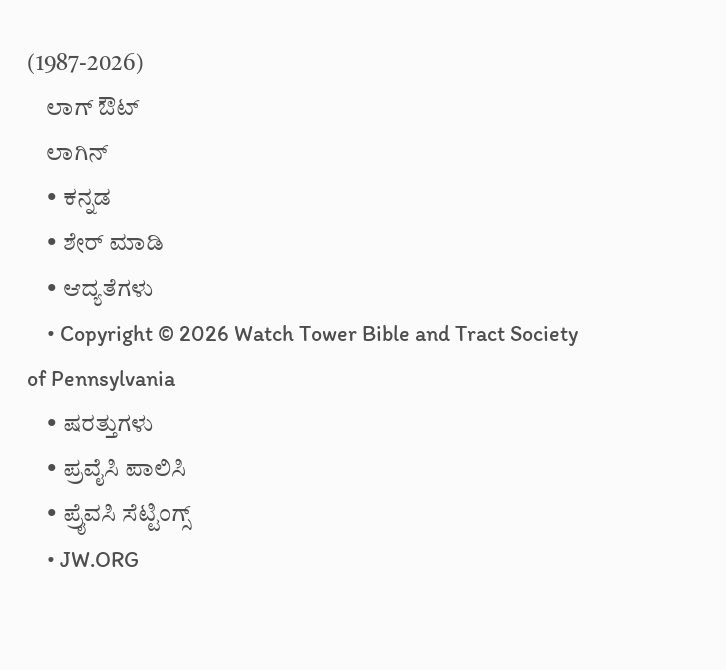(1987-2026)
    ಲಾಗ್ ಔಟ್
    ಲಾಗಿನ್
    • ಕನ್ನಡ
    • ಶೇರ್ ಮಾಡಿ
    • ಆದ್ಯತೆಗಳು
    • Copyright © 2026 Watch Tower Bible and Tract Society of Pennsylvania
    • ಷರತ್ತುಗಳು
    • ಪ್ರವೈಸಿ ಪಾಲಿಸಿ
    • ಪ್ರೈವಸಿ ಸೆಟ್ಟಿಂಗ್ಸ್
    • JW.ORG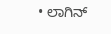• ಲಾಗಿನ್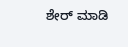ಶೇರ್ ಮಾಡಿ